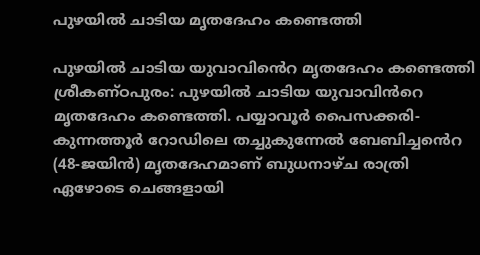പുഴയില്‍ ചാടിയ മൃതദേഹം കണ്ടെത്തി

പുഴയില്‍ ചാടിയ യുവാവിൻെറ മൃതദേഹം കണ്ടെത്തി ശ്രീകണ്ഠപുരം: പുഴയില്‍ ചാടിയ യുവാവിൻറെ മൃതദേഹം കണ്ടെത്തി. പയ്യാവൂര്‍ പൈസക്കരി-കുന്നത്തൂര്‍ റോഡിലെ തച്ചുകുന്നേല്‍ ബേബിച്ചൻെറ (48-ജയിന്‍) മൃതദേഹമാണ് ബുധനാഴ്ച രാത്രി ഏഴോടെ ചെങ്ങളായി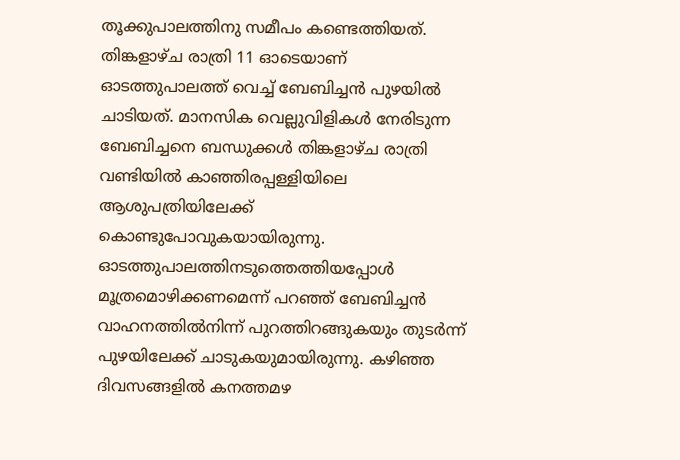തൂക്കുപാലത്തിനു സമീപം കണ്ടെത്തിയത്. തിങ്കളാഴ്ച രാത്രി 11 ഓടെയാണ് ഓടത്തുപാലത്ത് വെച്ച് ബേബിച്ചന്‍ പുഴയില്‍ ചാടിയത്. മാനസിക വെല്ലുവിളികള്‍ നേരിടുന്ന ബേബിച്ചനെ ബന്ധുക്കള്‍ തിങ്കളാഴ്ച രാത്രി വണ്ടിയിൽ കാഞ്ഞിരപ്പള്ളിയിലെ ആശുപത്രിയിലേക്ക് കൊണ്ടുപോവുകയായിരുന്നു. ഓടത്തുപാലത്തിനടുത്തെത്തിയപ്പോൾ മൂത്രമൊഴിക്കണമെന്ന് പറഞ്ഞ് ബേബിച്ചൻ വാഹനത്തില്‍നിന്ന് പുറത്തിറങ്ങുകയും തുടര്‍ന്ന് പുഴയിലേക്ക് ചാടുകയുമായിരുന്നു. കഴിഞ്ഞ ദിവസങ്ങളില്‍ കനത്തമഴ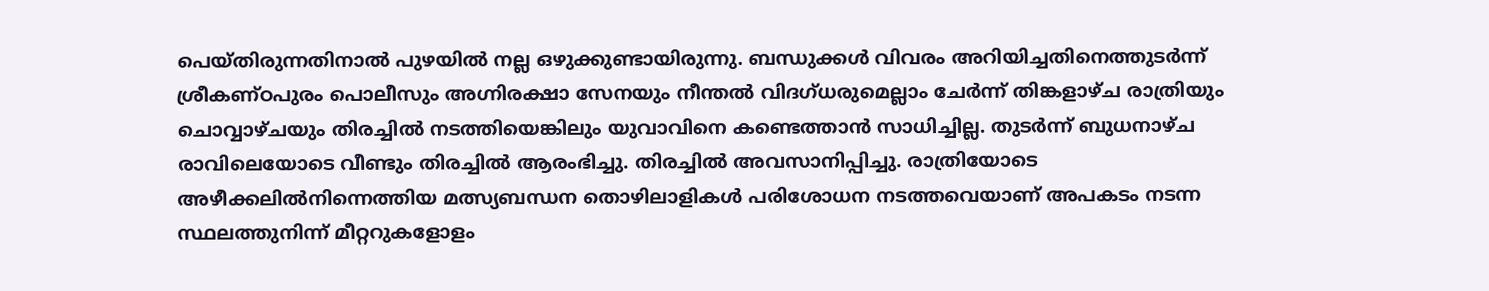പെയ്തിരുന്നതിനാല്‍ പുഴയില്‍ നല്ല ഒഴുക്കുണ്ടായിരുന്നു. ബന്ധുക്കള്‍ വിവരം അറിയിച്ചതിനെത്തുടര്‍ന്ന് ശ്രീകണ്ഠപുരം പൊലീസും അഗ്നിരക്ഷാ സേനയും നീന്തൽ വിദഗ്ധരുമെല്ലാം ചേർന്ന് തിങ്കളാഴ്ച രാത്രിയും ചൊവ്വാഴ്ചയും തിരച്ചില്‍ നടത്തിയെങ്കിലും യുവാവിനെ കണ്ടെത്താന്‍ സാധിച്ചില്ല. തുടർന്ന് ബുധനാഴ്ച രാവിലെയോടെ വീണ്ടും തിരച്ചിൽ ആരംഭിച്ചു. തിരച്ചിൽ അവസാനിപ്പിച്ചു. രാത്രിയോടെ അഴീക്കലിൽനിന്നെത്തിയ മത്സ്യബന്ധന തൊഴിലാളികൾ പരിശോധന നടത്തവെയാണ് അപകടം നടന്ന സ്ഥലത്തുനിന്ന് മീറ്ററുകളോളം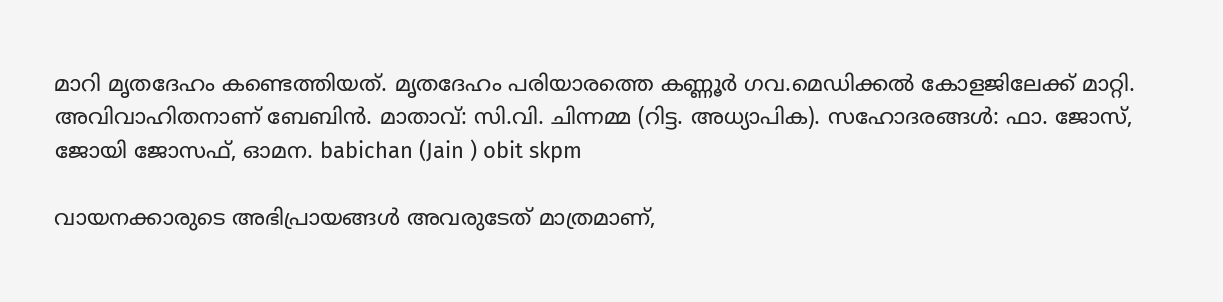മാറി മൃതദേഹം കണ്ടെത്തിയത്. മൃതദേഹം പരിയാരത്തെ കണ്ണൂർ ഗവ.മെഡിക്കൽ കോളജിലേക്ക് മാറ്റി. അവിവാഹിതനാണ് ബേബിൻ. മാതാവ്: സി.വി. ചിന്നമ്മ (റിട്ട. അധ്യാപിക). സഹോദരങ്ങൾ: ഫാ. ജോസ്, ജോയി ജോസഫ്, ഓമന. babichan (Jain ) obit skpm

വായനക്കാരുടെ അഭിപ്രായങ്ങള്‍ അവരുടേത് മാത്രമാണ്,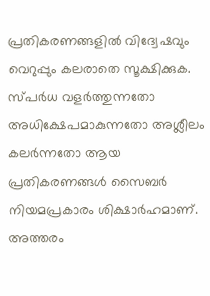പ്രതികരണങ്ങളിൽ വിദ്വേഷവും വെറുപ്പും കലരാതെ സൂക്ഷിക്കുക. സ്പർധ വളർത്തുന്നതോ അധിക്ഷേപമാകുന്നതോ അശ്ലീലം കലർന്നതോ ആയ പ്രതികരണങ്ങൾ സൈബർ നിയമപ്രകാരം ശിക്ഷാർഹമാണ്. അത്തരം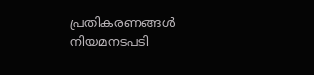പ്രതികരണങ്ങൾ നിയമനടപടി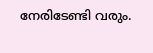നേരിടേണ്ടി വരും.